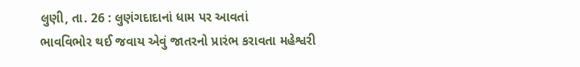લુણી, તા. 26 : લુણંગદાદાનાં ધામ પર આવતાં
ભાવવિભોર થઈ જવાય એવું જાતરનો પ્રારંભ કરાવતા મહેશ્વરી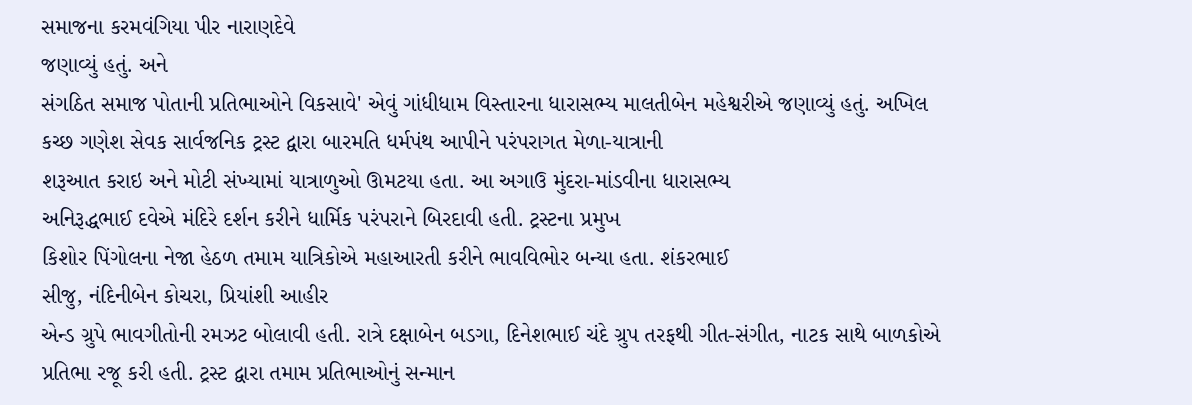સમાજના કરમવંગિયા પીર નારાણદેવે
જણાવ્યું હતું. અને
સંગઠિત સમાજ પોતાની પ્રતિભાઓને વિકસાવે' એવું ગાંધીધામ વિસ્તારના ધારાસભ્ય માલતીબેન મહેશ્વરીએ જણાવ્યું હતું. અખિલ
કચ્છ ગણેશ સેવક સાર્વજનિક ટ્રસ્ટ દ્વારા બારમતિ ધર્મપંથ આપીને પરંપરાગત મેળા-યાત્રાની
શરૂઆત કરાઇ અને મોટી સંખ્યામાં યાત્રાળુઓ ઊમટયા હતા. આ અગાઉ મુંદરા-માંડવીના ધારાસભ્ય
અનિરૂદ્ધભાઈ દવેએ મંદિરે દર્શન કરીને ધાર્મિક પરંપરાને બિરદાવી હતી. ટ્રસ્ટના પ્રમુખ
કિશોર પિંગોલના નેજા હેઠળ તમામ યાત્રિકોએ મહાઆરતી કરીને ભાવવિભોર બન્યા હતા. શંકરભાઈ
સીજુ, નંદિનીબેન કોચરા, પ્રિયાંશી આહીર
એન્ડ ગ્રુપે ભાવગીતોની રમઝટ બોલાવી હતી. રાત્રે દક્ષાબેન બડગા, દિનેશભાઈ ચંદે ગ્રુપ તરફથી ગીત-સંગીત, નાટક સાથે બાળકોએ
પ્રતિભા રજૂ કરી હતી. ટ્રસ્ટ દ્વારા તમામ પ્રતિભાઓનું સન્માન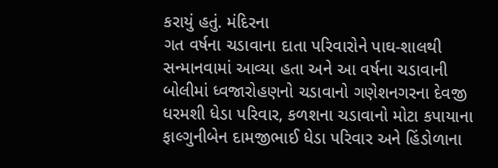કરાયું હતું. મંદિરના
ગત વર્ષના ચડાવાના દાતા પરિવારોને પાઘ-શાલથી સન્માનવામાં આવ્યા હતા અને આ વર્ષના ચડાવાની
બોલીમાં ધ્વજારોહણનો ચડાવાનો ગણેશનગરના દેવજી ધરમશી ધેડા પરિવાર, કળશના ચડાવાનો મોટા કપાયાના ફાલ્ગુનીબેન દામજીભાઈ ધેડા પરિવાર અને હિંડોળાના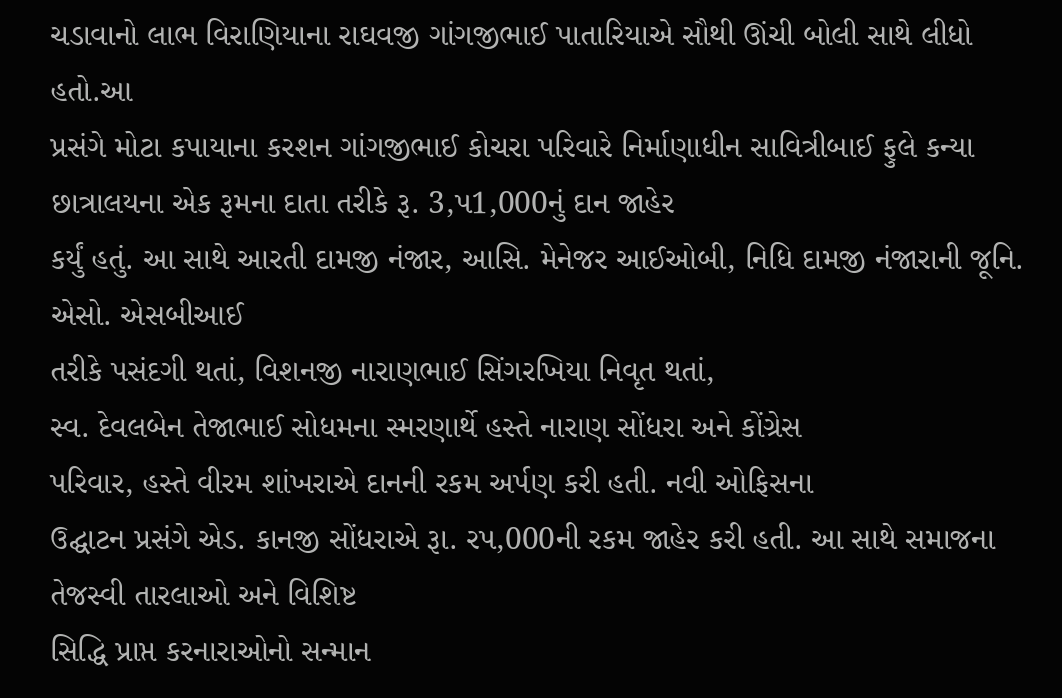ચડાવાનો લાભ વિરાણિયાના રાઘવજી ગાંગજીભાઈ પાતારિયાએ સૌથી ઊંચી બોલી સાથે લીધો હતો.આ
પ્રસંગે મોટા કપાયાના કરશન ગાંગજીભાઈ કોચરા પરિવારે નિર્માણાધીન સાવિત્રીબાઈ ફુલે કન્યા
છાત્રાલયના એક રૂમના દાતા તરીકે રૂ. 3,પ1,000નું દાન જાહેર
કર્યું હતું. આ સાથે આરતી દામજી નંજાર, આસિ. મેનેજર આઈઓબી, નિધિ દામજી નંજારાની જૂનિ. એસો. એસબીઆઈ
તરીકે પસંદગી થતાં, વિશનજી નારાણભાઈ સિંગરખિયા નિવૃત થતાં,
સ્વ. દેવલબેન તેજાભાઈ સોધમના સ્મરણાર્થે હસ્તે નારાણ સોંધરા અને કોંગ્રેસ
પરિવાર, હસ્તે વીરમ શાંખરાએ દાનની રકમ અર્પણ કરી હતી. નવી ઓફિસના
ઉદ્ઘાટન પ્રસંગે એડ. કાનજી સોંધરાએ રૂા. રપ,000ની રકમ જાહેર કરી હતી. આ સાથે સમાજના તેજસ્વી તારલાઓ અને વિશિષ્ટ
સિદ્ધિ પ્રાપ્ત કરનારાઓનો સન્માન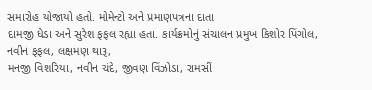સમારોહ યોજાયો હતો. મોમેન્ટો અને પ્રમાણપત્રના દાતા
દામજી ધેડા અને સુરેશ ફફલ રહ્યા હતા. કાર્યક્રમોનું સંચાલન પ્રમુખ કિશોર પિંગોલ, નવીન ફફલ, લક્ષમણ થારૂ,
મનજી વિશરિયા, નવીન ચંદે, જીવણ વિંઝોડા, રામસીં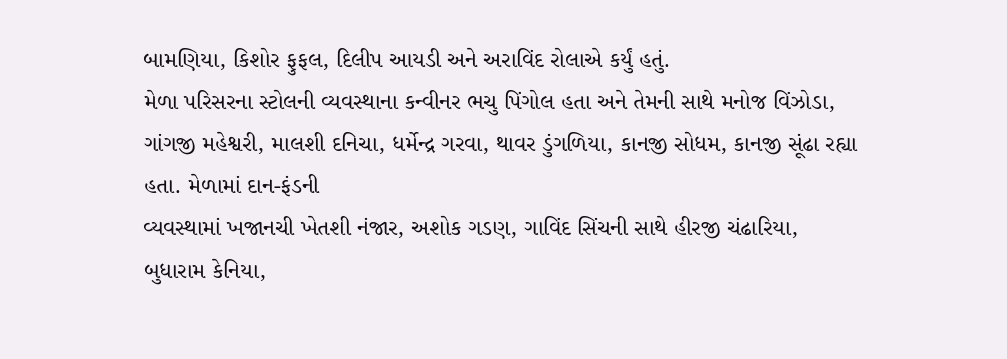બામણિયા, કિશોર ફુફલ, દિલીપ આયડી અને અરાવિંદ રોલાએ કર્યું હતું.
મેળા પરિસરના સ્ટોલની વ્યવસ્થાના કન્વીનર ભચુ પિંગોલ હતા અને તેમની સાથે મનોજ વિંઝોડા,
ગાંગજી મહેશ્વરી, માલશી દનિચા, ધર્મેન્દ્ર ગરવા, થાવર ડુંગળિયા, કાનજી સોધમ, કાનજી સૂંઢા રહ્યા હતા. મેળામાં દાન-ફંડની
વ્યવસ્થામાં ખજાનચી ખેતશી નંજાર, અશોક ગડણ, ગાવિંદ સિંચની સાથે હીરજી ચંઢારિયા, બુધારામ કેનિયા,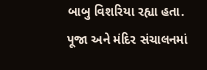બાબુ વિશરિયા રહ્યા હતા. પૂજા અને મંદિર સંચાલનમાં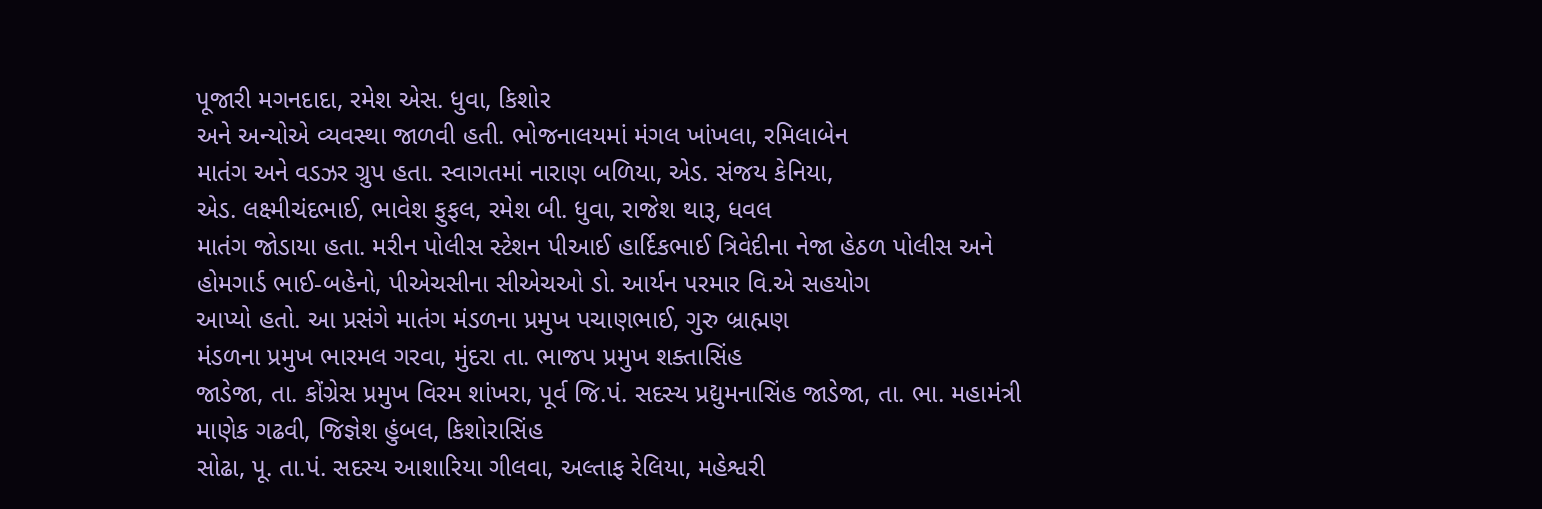પૂજારી મગનદાદા, રમેશ એસ. ધુવા, કિશોર
અને અન્યોએ વ્યવસ્થા જાળવી હતી. ભોજનાલયમાં મંગલ ખાંખલા, રમિલાબેન
માતંગ અને વડઝર ગ્રુપ હતા. સ્વાગતમાં નારાણ બળિયા, એડ. સંજય કેનિયા,
એડ. લક્ષ્મીચંદભાઈ, ભાવેશ ફુફલ, રમેશ બી. ધુવા, રાજેશ થારૂ, ધવલ
માતંગ જોડાયા હતા. મરીન પોલીસ સ્ટેશન પીઆઈ હાર્દિકભાઈ ત્રિવેદીના નેજા હેઠળ પોલીસ અને
હોમગાર્ડ ભાઈ-બહેનો, પીએચસીના સીએચઓ ડો. આર્યન પરમાર વિ.એ સહયોગ
આપ્યો હતો. આ પ્રસંગે માતંગ મંડળના પ્રમુખ પચાણભાઈ, ગુરુ બ્રાહ્મણ
મંડળના પ્રમુખ ભારમલ ગરવા, મુંદરા તા. ભાજપ પ્રમુખ શક્તાસિંહ
જાડેજા, તા. કોંગ્રેસ પ્રમુખ વિરમ શાંખરા, પૂર્વ જિ.પં. સદસ્ય પ્રદ્યુમનાસિંહ જાડેજા, તા. ભા. મહામંત્રી
માણેક ગઢવી, જિજ્ઞેશ હુંબલ, કિશોરાસિંહ
સોઢા, પૂ. તા.પં. સદસ્ય આશારિયા ગીલવા, અલ્તાફ રેલિયા, મહેશ્વરી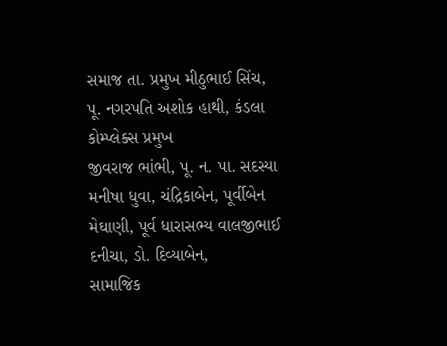સમાજ તા. પ્રમુખ મીઠુભાઈ સિંચ,
પૂ. નગરપતિ અશોક હાથી, કંડલા કોમ્પ્લેક્સ પ્રમુખ
જીવરાજ ભાંભી, પૂ. ન. પા. સદસ્યા મનીષા ધુવા, ચંદ્રિકાબેન, પૂર્વીબેન મેઘાણી, પૂર્વ ધારાસભ્ય વાલજીભાઈ દનીચા, ડો. દિવ્યાબેન,
સામાજિક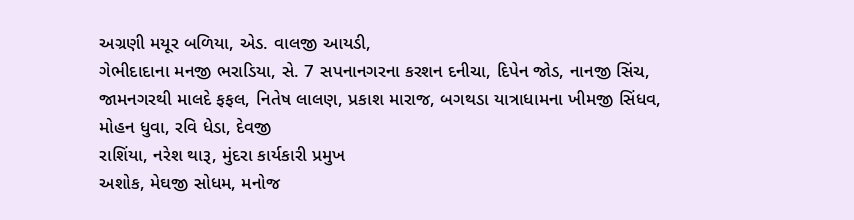અગ્રણી મયૂર બળિયા, એડ. વાલજી આયડી,
ગેભીદાદાના મનજી ભરાડિયા, સે. 7 સપનાનગરના કરશન દનીચા, દિપેન જોડ, નાનજી સિંચ,
જામનગરથી માલદે ફફલ, નિતેષ લાલણ, પ્રકાશ મારાજ, બગથડા યાત્રાધામના ખીમજી સિંધવ,
મોહન ધુવા, રવિ ધેડા, દેવજી
રાશિંયા, નરેશ થારૂ, મુંદરા કાર્યકારી પ્રમુખ
અશોક, મેઘજી સોધમ, મનોજ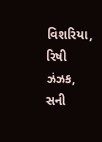વિશરિયા,
રિષી ઝંઝક, સની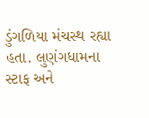ડુંગળિયા મંચસ્થ રહ્યા હતા. લુણંગધામના
સ્ટાફ અને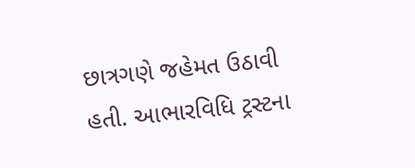છાત્રગણે જહેમત ઉઠાવી હતી. આભારવિધિ ટ્રસ્ટના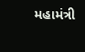મહામંત્રી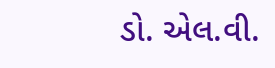ડો. એલ.વી.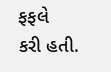ફફલે
કરી હતી.